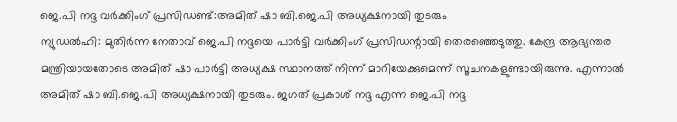ജെ.പി നദ്ദ വർക്കിംഗ് പ്രസിഡണ്ട്:അമിത് ഷാ ബി.ജെ.പി അധ്യക്ഷനായി തുടരും
ന്യുഡൽഹി: മുതിർന്ന നേതാവ് ജെ.പി നദ്ദയെ പാർട്ടി വർക്കിംഗ് പ്രസിഡന്റായി തെരഞ്ഞെടുത്തു. കേന്ദ്ര ആഭ്യന്തര മന്ത്രിയായതോടെ അമിത് ഷാ പാർട്ടി അധ്യക്ഷ സ്ഥാനത്ത് നിന്ന് മാറിയേക്കുമെന്ന് സൂചനകളുണ്ടായിരുന്നു. എന്നാൽ അമിത് ഷാ ബി.ജെ.പി അധ്യക്ഷനായി തുടരും. ജഗത് പ്രകാശ് നദ്ദ എന്ന ജെ.പി നദ്ദ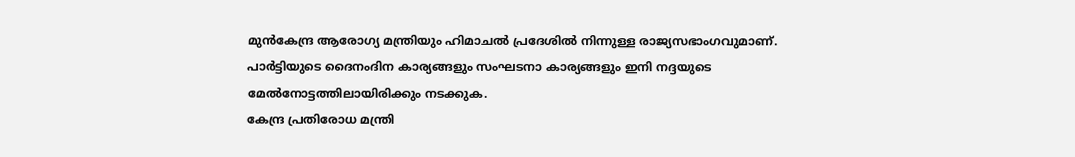മുൻകേന്ദ്ര ആരോഗ്യ മന്ത്രിയും ഹിമാചൽ പ്രദേശിൽ നിന്നുള്ള രാജ്യസഭാംഗവുമാണ്. പാർട്ടിയുടെ ദൈനംദിന കാര്യങ്ങളും സംഘടനാ കാര്യങ്ങളും ഇനി നദ്ദയുടെ മേൽനോട്ടത്തിലായിരിക്കും നടക്കുക.
കേന്ദ്ര പ്രതിരോധ മന്ത്രി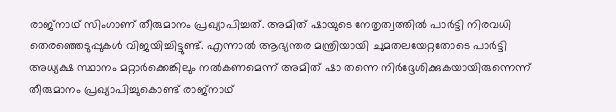രാജ്നാഥ് സിംഗാണ് തീരുമാനം പ്രഖ്യാപിച്ചത്. അമിത് ഷായുടെ നേതൃത്വത്തിൽ പാർട്ടി നിരവധി തെരഞ്ഞെടുപ്പുകൾ വിജയിച്ചിട്ടുണ്ട്. എന്നാൽ ആഭ്യന്തര മന്ത്രിയായി ചുമതലയേറ്റതോടെ പാർട്ടി അധ്യക്ഷ സ്ഥാനം മറ്റാർക്കെങ്കിലും നൽകണമെന്ന് അമിത് ഷാ തന്നെ നിർദ്ദേശിക്കുകയായിരുന്നെന്ന് തീരുമാനം പ്രഖ്യാപിച്ചുകൊണ്ട് രാജ്നാഥ്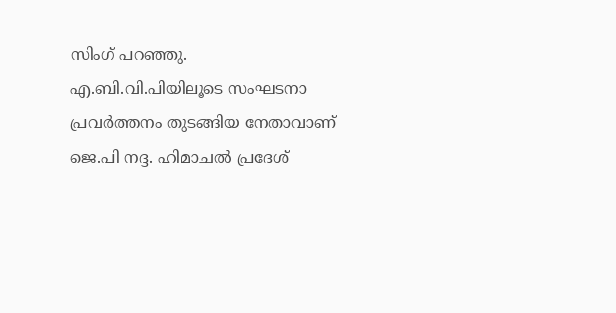സിംഗ് പറഞ്ഞു.
എ.ബി.വി.പിയിലൂടെ സംഘടനാ പ്രവർത്തനം തുടങ്ങിയ നേതാവാണ് ജെ.പി നദ്ദ. ഹിമാചൽ പ്രദേശ്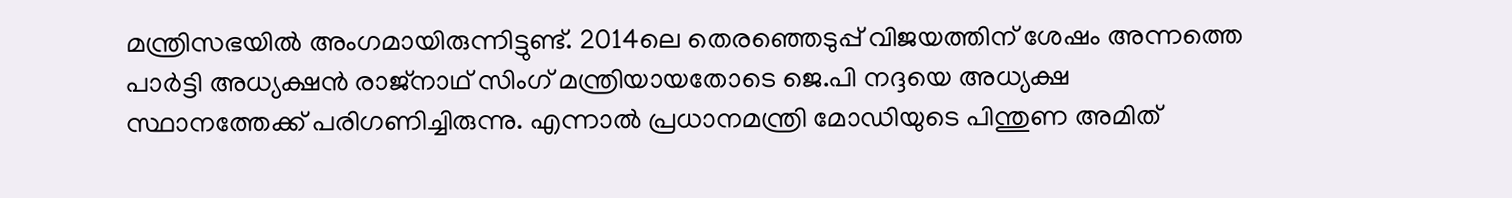മന്ത്രിസഭയിൽ അംഗമായിരുന്നിട്ടുണ്ട്. 2014ലെ തെരഞ്ഞെടുപ്പ് വിജയത്തിന് ശേഷം അന്നത്തെ പാർട്ടി അധ്യക്ഷൻ രാജ്നാഥ് സിംഗ് മന്ത്രിയായതോടെ ജെ.പി നദ്ദയെ അധ്യക്ഷ സ്ഥാനത്തേക്ക് പരിഗണിച്ചിരുന്നു. എന്നാൽ പ്രധാനമന്ത്രി മോഡിയുടെ പിന്തുണ അമിത്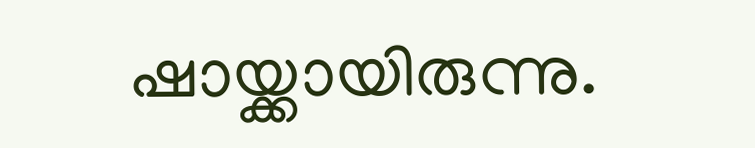ഷായ്ക്കായിരുന്നു.